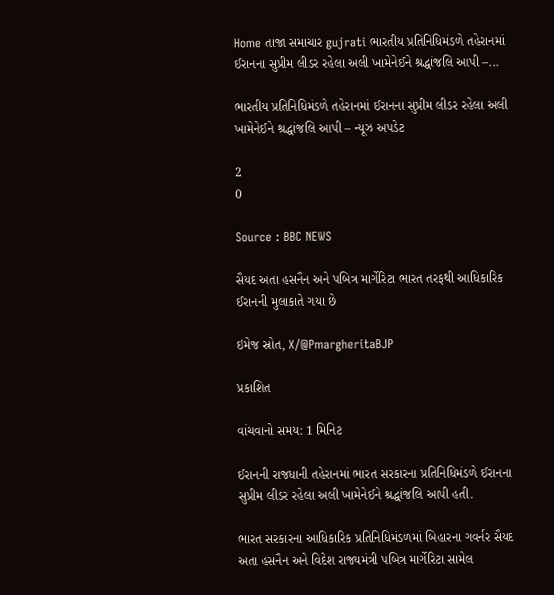Home તાજા સમાચાર gujrati ભારતીય પ્રતિનિધિમંડળે તહેરાનમાં ઈરાનના સુપ્રીમ લીડર રહેલા અલી ખામેનેઈને શ્રદ્ધાંજલિ આપી –...

ભારતીય પ્રતિનિધિમંડળે તહેરાનમાં ઈરાનના સુપ્રીમ લીડર રહેલા અલી ખામેનેઈને શ્રદ્ધાંજલિ આપી – ન્યૂઝ અપડેટ

2
0

Source : BBC NEWS

સૈયદ અતા હસનૈન અને પબિત્ર માર્ગેરિટા ભારત તરફથી આધિકારિક ઈરાનની મુલાકાતે ગયા છે

ઇમેજ સ્રોત, X/@PmargheritaBJP

પ્રકાશિત

વાંચવાનો સમય: 1 મિનિટ

ઈરાનની રાજધાની તહેરાનમાં ભારત સરકારના પ્રતિનિધિમંડળે ઈરાનના સુપ્રીમ લીડર રહેલા અલી ખામેનેઈને શ્રદ્ધાંજલિ આપી હતી.

ભારત સરકારના આધિકારિક પ્રતિનિધિમંડળમાં બિહારના ગવર્નર સૈયદ અતા હસનૈન અને વિદેશ રાજ્યમંત્રી પબિત્ર માર્ગેરિટા સામેલ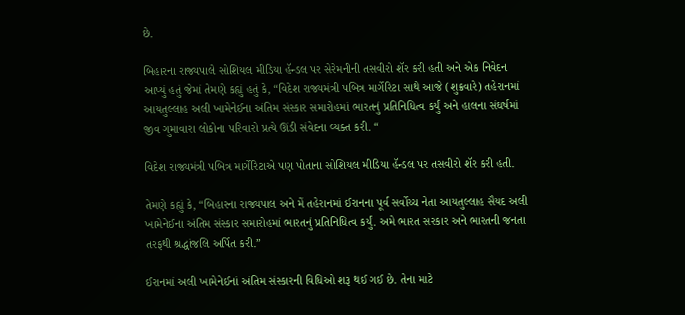છે.

બિહારના રાજ્યપાલે સોશિયલ મીડિયા હૅન્ડલ પર સેરેમનીની તસવીરો શૅર કરી હતી અને એક નિવેદન આપ્યું હતું જેમાં તેમણે કહ્યું હતું કે, “વિદેશ રાજ્યમંત્રી પબિત્ર માર્ગેરિટા સાથે આજે (શુક્રવારે) તહેરાનમાં આયતુલ્લાહ અલી ખામેનેઈના અંતિમ સંસ્કાર સમારોહમાં ભારતનું પ્રતિનિધિત્વ કર્યું અને હાલના સંઘર્ષમાં જીવ ગુમાવારા લોકોના પરિવારો પ્રત્યે ઊંડી સંવેદના વ્યક્ત કરી. “

વિદેશ રાજ્યમંત્રી પબિત્ર માર્ગેરિટાએ પણ પોતાના સોશિયલ મીડિયા હૅન્ડલ પર તસવીરો શૅર કરી હતી.

તેમણે કહ્યું કે, “બિહારના રાજ્યપાલ અને મેં તહેરાનમાં ઈરાનના પૂર્વ સર્વોચ્ચ નેતા આયતુલ્લાહ સૈયદ અલી ખામેનેઈના અંતિમ સંસ્કાર સમારોહમાં ભારતનું પ્રતિનિધિત્વ કર્યું. અમે ભારત સરકાર અને ભારતની જનતા તરફથી શ્રદ્ધાંજલિ અર્પિત કરી.”

ઈરાનમાં અલી ખામેનેઈનાં અંતિમ સંસ્કારની વિધિઓ શરૂ થઈ ગઈ છે. તેના માટે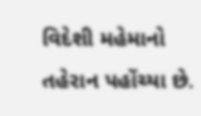વિદેશી મહેમાનો તહેરાન પહોંચ્યા છે.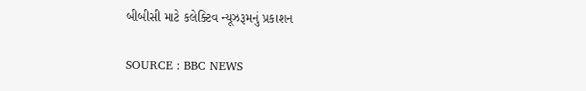બીબીસી માટે કલેક્ટિવ ન્યૂઝરૂમનું પ્રકાશન

SOURCE : BBC NEWS